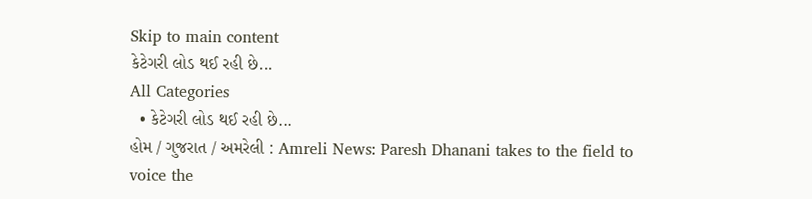Skip to main content
કેટેગરી લોડ થઈ રહી છે...
All Categories
  • કેટેગરી લોડ થઈ રહી છે...
હોમ / ગુજરાત / અમરેલી : Amreli News: Paresh Dhanani takes to the field to voice the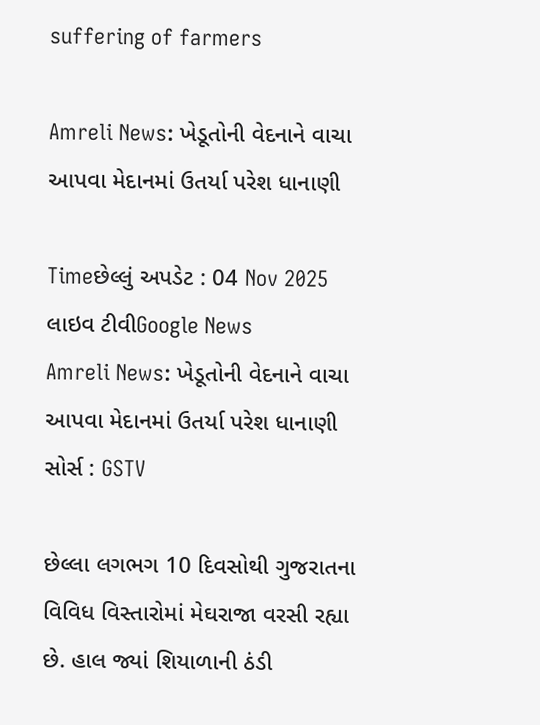suffering of farmers

Amreli News: ખેડૂતોની વેદનાને વાચા આપવા મેદાનમાં ઉતર્યા પરેશ ધાનાણી

Timeછેલ્લું અપડેટ : 04 Nov 2025
લાઇવ ટીવીGoogle News
Amreli News: ખેડૂતોની વેદનાને વાચા આપવા મેદાનમાં ઉતર્યા પરેશ ધાનાણી
સોર્સ : GSTV

છેલ્લા લગભગ 10 દિવસોથી ગુજરાતના વિવિધ વિસ્તારોમાં મેઘરાજા વરસી રહ્યા છે. હાલ જ્યાં શિયાળાની ઠંડી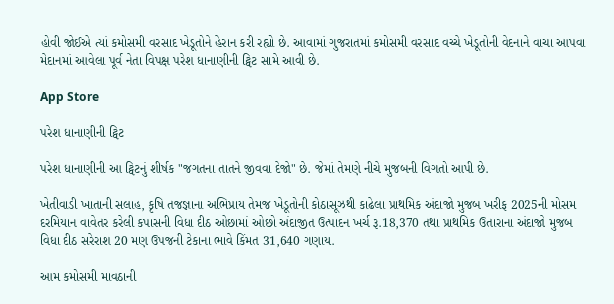હોવી જોઈએ ત્યાં કમોસમી વરસાદ ખેડૂતોને હેરાન કરી રહ્યો છે. આવામાં ગુજરાતમાં કમોસમી વરસાદ વચ્ચે ખેડૂતોની વેદનાને વાચા આપવા મેદાનમાં આવેલા પૂર્વ નેતા વિપક્ષ પરેશ ધાનાણીની ટ્વિટ સામે આવી છે.

App Store

પરેશ ધાનાણીની ટ્વિટ

પરેશ ધાનાણીની આ ટ્વિટનું શીર્ષક "જગતના તાતને જીવવા દેજો" છે. જેમાં તેમણે નીચે મુજબની વિગતો આપી છે.

ખેતીવાડી ખાતાની સલાહ, કૃષિ તજજ્ઞાના અભિપ્રાય તેમજ ખેડૂતોની કોઠાસૂઝથી કાઢેલા પ્રાથમિક અંદાજો મુજબ ખરીફ 2025ની મોસમ દરમિયાન વાવેતર કરેલી કપાસની વિધા દીઠ ઓછામાં ઓછો અંદાજીત ઉત્પાદન ખર્ચ રૂ.18,370 તથા પ્રાથમિક ઉતારાના અંદાજો મુજબ વિધા દીઠ સરેરાશ 20 મણ ઉપજની ટેકાના ભાવે કિંમત 31,640 ગણાય.

આમ કમોસમી માવઠાની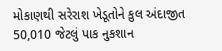મોકાણથી સરેરાશ ખેડૂતોને કુલ અંદાજીત 50,010 જેટલું પાક નુકશાન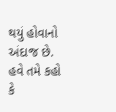થયું હોવાનો અંદાજ છે. હવે તમે કહો કે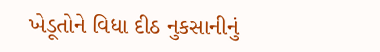ખેડૂતોને વિધા દીઠ નુકસાનીનું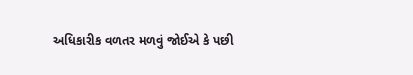અધિકારીક વળતર મળવું જોઈએ કે પછી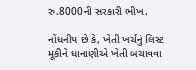રુ.8000ની સરકારી ભીખ.

નોંધનીય છે કે, ખેતી ખર્ચનું લિસ્ટ મૂકીને ધાનાણીએ ખેતી બચાવવા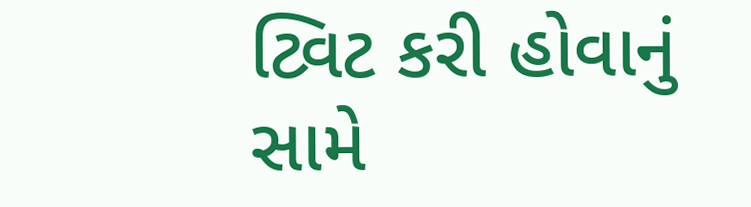ટ્વિટ કરી હોવાનું સામે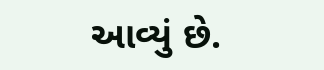આવ્યું છે.